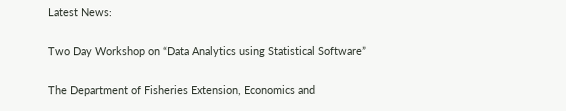Latest News:

Two Day Workshop on “Data Analytics using Statistical Software”

The Department of Fisheries Extension, Economics and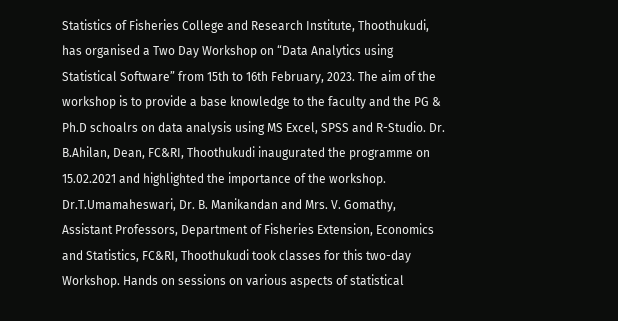Statistics of Fisheries College and Research Institute, Thoothukudi, has organised a Two Day Workshop on “Data Analytics using Statistical Software” from 15th to 16th February, 2023. The aim of the workshop is to provide a base knowledge to the faculty and the PG & Ph.D schoalrs on data analysis using MS Excel, SPSS and R-Studio. Dr. B.Ahilan, Dean, FC&RI, Thoothukudi inaugurated the programme on 15.02.2021 and highlighted the importance of the workshop. Dr.T.Umamaheswari, Dr. B. Manikandan and Mrs. V. Gomathy, Assistant Professors, Department of Fisheries Extension, Economics and Statistics, FC&RI, Thoothukudi took classes for this two-day Workshop. Hands on sessions on various aspects of statistical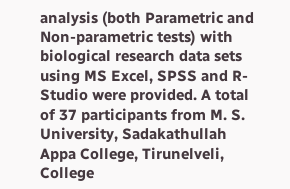analysis (both Parametric and Non-parametric tests) with biological research data sets using MS Excel, SPSS and R-Studio were provided. A total of 37 participants from M. S. University, Sadakathullah Appa College, Tirunelveli, College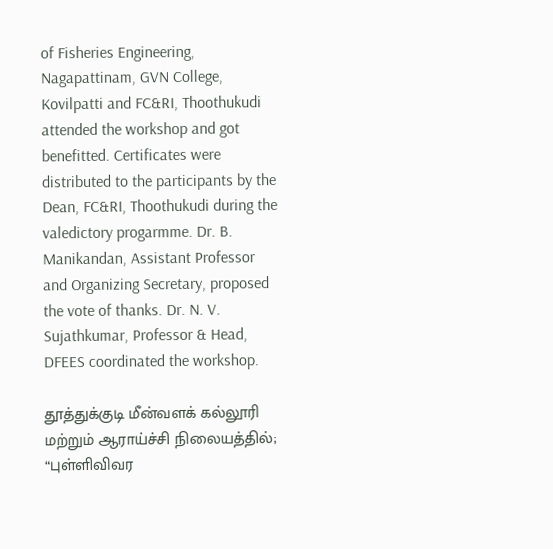of Fisheries Engineering, Nagapattinam, GVN College, Kovilpatti and FC&RI, Thoothukudi attended the workshop and got benefitted. Certificates were distributed to the participants by the Dean, FC&RI, Thoothukudi during the valedictory progarmme. Dr. B. Manikandan, Assistant Professor and Organizing Secretary, proposed the vote of thanks. Dr. N. V. Sujathkumar, Professor & Head, DFEES coordinated the workshop.

தூத்துக்குடி மீன்வளக் கல்லூரி மற்றும் ஆராய்ச்சி நிலையத்தில்; “புள்ளிவிவர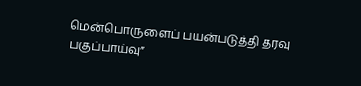மென்பொருளைப் பயன்படுத்தி தரவு பகுப்பாய்வு”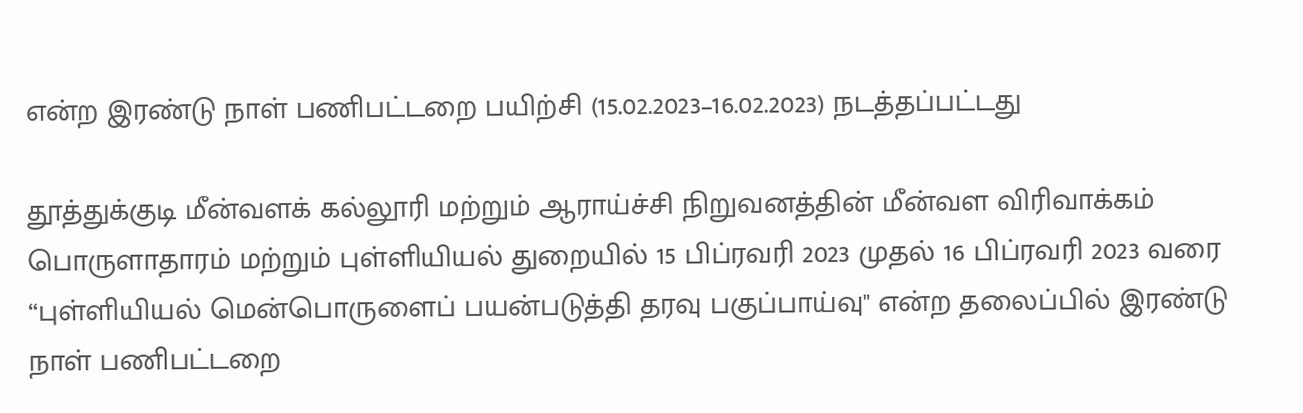என்ற இரண்டு நாள் பணிபட்டறை பயிற்சி (15.02.2023–16.02.2023) நடத்தப்பட்டது

தூத்துக்குடி மீன்வளக் கல்லூரி மற்றும் ஆராய்ச்சி நிறுவனத்தின் மீன்வள விரிவாக்கம் பொருளாதாரம் மற்றும் புள்ளியியல் துறையில் 15 பிப்ரவரி 2023 முதல் 16 பிப்ரவரி 2023 வரை “புள்ளியியல் மென்பொருளைப் பயன்படுத்தி தரவு பகுப்பாய்வு" என்ற தலைப்பில் இரண்டு நாள் பணிபட்டறை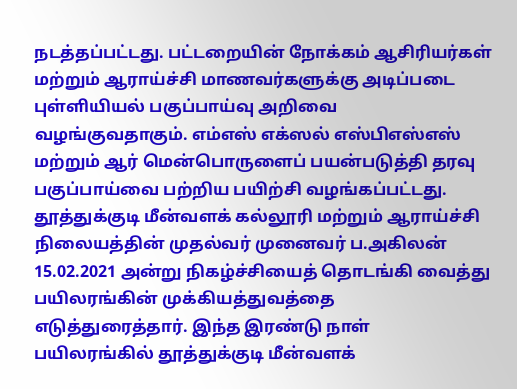நடத்தப்பட்டது. பட்டறையின் நோக்கம் ஆசிரியர்கள் மற்றும் ஆராய்ச்சி மாணவர்களுக்கு அடிப்படை புள்ளியியல் பகுப்பாய்வு அறிவை வழங்குவதாகும். எம்எஸ் எக்ஸல் எஸ்பிஎஸ்எஸ் மற்றும் ஆர் மென்பொருளைப் பயன்படுத்தி தரவு பகுப்பாய்வை பற்றிய பயிற்சி வழங்கப்பட்டது. தூத்துக்குடி மீன்வளக் கல்லூரி மற்றும் ஆராய்ச்சி நிலையத்தின் முதல்வர் முனைவர் ப.அகிலன் 15.02.2021 அன்று நிகழ்ச்சியைத் தொடங்கி வைத்து பயிலரங்கின் முக்கியத்துவத்தை எடுத்துரைத்தார். இந்த இரண்டு நாள் பயிலரங்கில் தூத்துக்குடி மீன்வளக்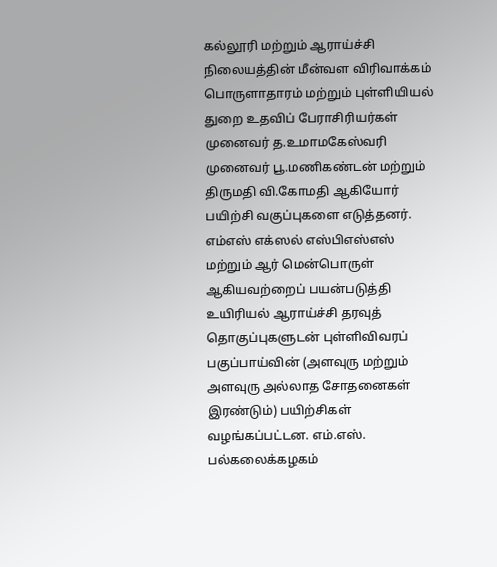கல்லூரி மற்றும் ஆராய்ச்சி நிலையத்தின் மீன்வள விரிவாக்கம் பொருளாதாரம் மற்றும் புள்ளியியல் துறை உதவிப் பேராசிரியர்கள் முனைவர் த.உமாமகேஸ்வரி முனைவர் பூ.மணிகண்டன் மற்றும் திருமதி வி.கோமதி ஆகியோர் பயிற்சி வகுப்புகளை எடுத்தனர். எம்எஸ் எக்ஸல் எஸ்பிஎஸ்எஸ் மற்றும் ஆர் மென்பொருள் ஆகியவற்றைப் பயன்படுத்தி உயிரியல் ஆராய்ச்சி தரவுத் தொகுப்புகளுடன் புள்ளிவிவரப் பகுப்பாய்வின் (அளவுரு மற்றும் அளவுரு அல்லாத சோதனைகள் இரண்டும்) பயிற்சிகள் வழங்கப்பட்டன. எம்.எஸ். பல்கலைக்கழகம்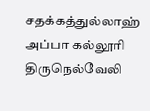சதக்கத்துல்லாஹ் அப்பா கல்லூரி திருநெல்வேலி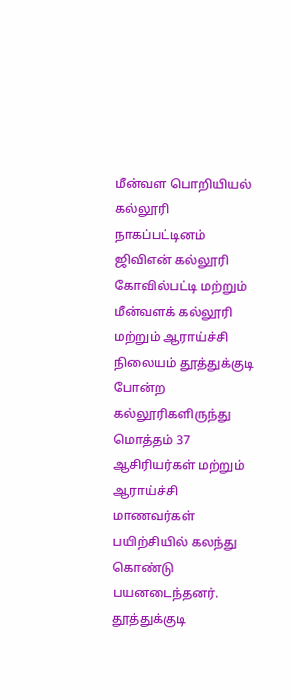மீன்வள பொறியியல் கல்லூரி நாகப்பட்டினம் ஜிவிஎன் கல்லூரி கோவில்பட்டி மற்றும் மீன்வளக் கல்லூரி மற்றும் ஆராய்ச்சி நிலையம் தூத்துக்குடி போன்ற கல்லூரிகளிருந்து மொத்தம் 37 ஆசிரியர்கள் மற்றும் ஆராய்ச்சி மாணவர்கள் பயிற்சியில் கலந்து கொண்டு பயனடைந்தனர். தூத்துக்குடி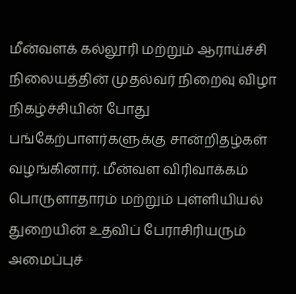மீன்வளக் கல்லூரி மற்றும் ஆராய்ச்சி நிலையத்தின் முதல்வர் நிறைவு விழா நிகழ்ச்சியின் போது பங்கேற்பாளர்களுக்கு சான்றிதழ்கள் வழங்கினார். மீன்வள விரிவாக்கம் பொருளாதாரம் மற்றும் புள்ளியியல் துறையின் உதவிப் பேராசிரியரும் அமைப்புச்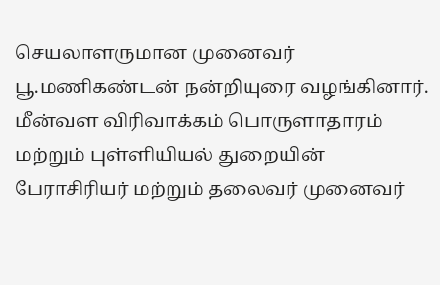செயலாளருமான முனைவர் பூ.மணிகண்டன் நன்றியுரை வழங்கினார். மீன்வள விரிவாக்கம் பொருளாதாரம் மற்றும் புள்ளியியல் துறையின் பேராசிரியர் மற்றும் தலைவர் முனைவர்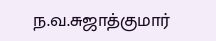ந.வ.சுஜாத்குமார்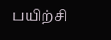பயிற்சி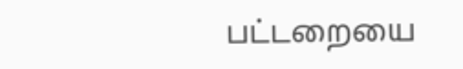பட்டறையை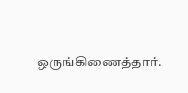ஒருங்கிணைத்தார்.